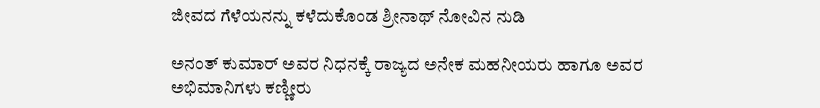ಜೀವದ ಗೆಳೆಯನನ್ನು ಕಳೆದುಕೊಂಡ ಶ್ರೀನಾಥ್ ನೋವಿನ ನುಡಿ

ಅನಂತ್ ಕುಮಾರ್ ಅವರ ನಿಧನಕ್ಕೆ ರಾಜ್ಯದ ಅನೇಕ ಮಹನೀಯರು ಹಾಗೂ ಅವರ ಅಭಿಮಾನಿಗಳು ಕಣ್ಣೀರು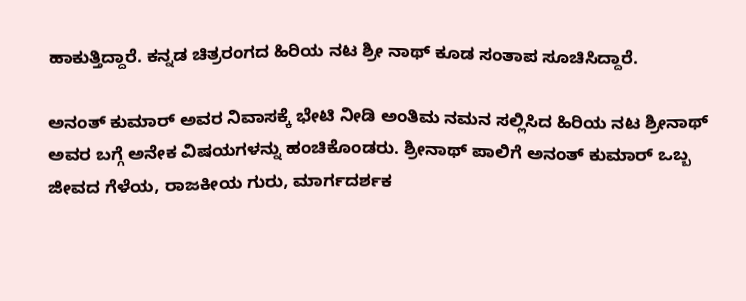ಹಾಕುತ್ತಿದ್ದಾರೆ. ಕನ್ನಡ ಚಿತ್ರರಂಗದ ಹಿರಿಯ ನಟ ಶ್ರೀ ನಾಥ್ ಕೂಡ ಸಂತಾಪ ಸೂಚಿಸಿದ್ದಾರೆ.

ಅನಂತ್ ಕುಮಾರ್ ಅವರ ನಿವಾಸಕ್ಕೆ ಭೇಟಿ ನೀಡಿ ಅಂತಿಮ ನಮನ ಸಲ್ಲಿಸಿದ ಹಿರಿಯ ನಟ ಶ್ರೀನಾಥ್ ಅವರ ಬಗ್ಗೆ ಅನೇಕ ವಿಷಯಗಳನ್ನು ಹಂಚಿಕೊಂಡರು. ಶ್ರೀನಾಥ್ ಪಾಲಿಗೆ ಅನಂತ್ ಕುಮಾರ್ ಒಬ್ಬ ಜೀವದ ಗೆಳೆಯ, ರಾಜಕೀಯ ಗುರು, ಮಾರ್ಗದರ್ಶಕ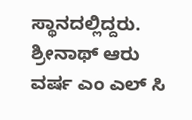ಸ್ಥಾನದಲ್ಲಿದ್ದರು. ಶ್ರೀನಾಥ್ ಆರು ವರ್ಷ ಎಂ ಎಲ್ ಸಿ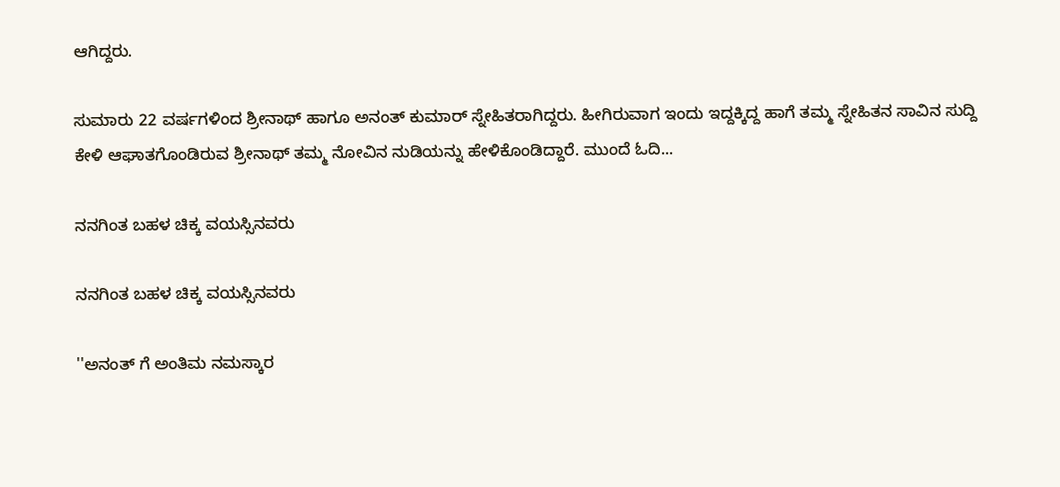ಆಗಿದ್ದರು.

ಸುಮಾರು 22 ವರ್ಷಗಳಿಂದ ಶ್ರೀನಾಥ್ ಹಾಗೂ ಅನಂತ್ ಕುಮಾರ್ ಸ್ನೇಹಿತರಾಗಿದ್ದರು. ಹೀಗಿರುವಾಗ ಇಂದು ಇದ್ದಕ್ಕಿದ್ದ ಹಾಗೆ ತಮ್ಮ ಸ್ನೇಹಿತನ ಸಾವಿನ ಸುದ್ದಿ ಕೇಳಿ ಆಘಾತಗೊಂಡಿರುವ ಶ್ರೀನಾಥ್ ತಮ್ಮ ನೋವಿನ ನುಡಿಯನ್ನು ಹೇಳಿಕೊಂಡಿದ್ದಾರೆ. ಮುಂದೆ ಓದಿ...

ನನಗಿಂತ ಬಹಳ ಚಿಕ್ಕ ವಯಸ್ಸಿನವರು

ನನಗಿಂತ ಬಹಳ ಚಿಕ್ಕ ವಯಸ್ಸಿನವರು

''ಅನಂತ್ ಗೆ ಅಂತಿಮ ನಮಸ್ಕಾರ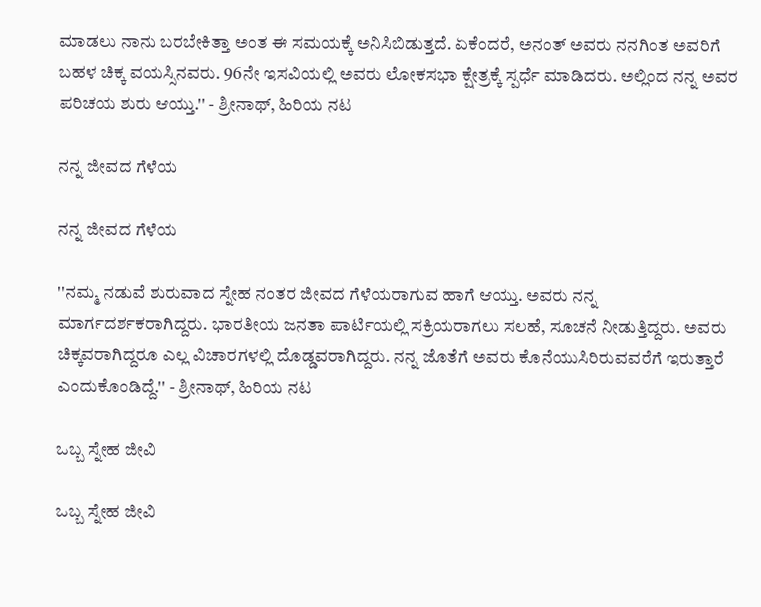ಮಾಡಲು ನಾನು ಬರಬೇಕಿತ್ತಾ ಅಂತ ಈ ಸಮಯಕ್ಕೆ ಅನಿಸಿಬಿಡುತ್ತದೆ. ಏಕೆಂದರೆ, ಅನಂತ್ ಅವರು ನನಗಿಂತ ಅವರಿಗೆ ಬಹಳ ಚಿಕ್ಕ ವಯಸ್ಸಿನವರು. 96ನೇ ಇಸವಿಯಲ್ಲಿ ಅವರು ಲೋಕಸಭಾ ಕ್ಷೇತ್ರಕ್ಕೆ ಸ್ಪರ್ಧೆ ಮಾಡಿದರು. ಅಲ್ಲಿಂದ ನನ್ನ ಅವರ ಪರಿಚಯ ಶುರು ಆಯ್ತು.'' - ಶ್ರೀನಾಥ್, ಹಿರಿಯ ನಟ

ನನ್ನ ಜೀವದ ಗೆಳೆಯ

ನನ್ನ ಜೀವದ ಗೆಳೆಯ

''ನಮ್ಮ ನಡುವೆ ಶುರುವಾದ ಸ್ನೇಹ ನಂತರ ಜೀವದ ಗೆಳೆಯರಾಗುವ ಹಾಗೆ ಆಯ್ತು. ಅವರು ನನ್ನ ಮಾರ್ಗದರ್ಶಕರಾಗಿದ್ದರು. ಭಾರತೀಯ ಜನತಾ ಪಾರ್ಟಿಯಲ್ಲಿ ಸಕ್ರಿಯರಾಗಲು ಸಲಹೆ, ಸೂಚನೆ ನೀಡುತ್ತಿದ್ದರು. ಅವರು ಚಿಕ್ಕವರಾಗಿದ್ದರೂ ಎಲ್ಲ ವಿಚಾರಗಳಲ್ಲಿ ದೊಡ್ಡವರಾಗಿದ್ದರು. ನನ್ನ ಜೊತೆಗೆ ಅವರು ಕೊನೆಯುಸಿರಿರುವವರೆಗೆ ಇರುತ್ತಾರೆ ಎಂದುಕೊಂಡಿದ್ದೆ.'' - ಶ್ರೀನಾಥ್, ಹಿರಿಯ ನಟ

ಒಬ್ಬ ಸ್ನೇಹ ಜೀವಿ

ಒಬ್ಬ ಸ್ನೇಹ ಜೀವಿ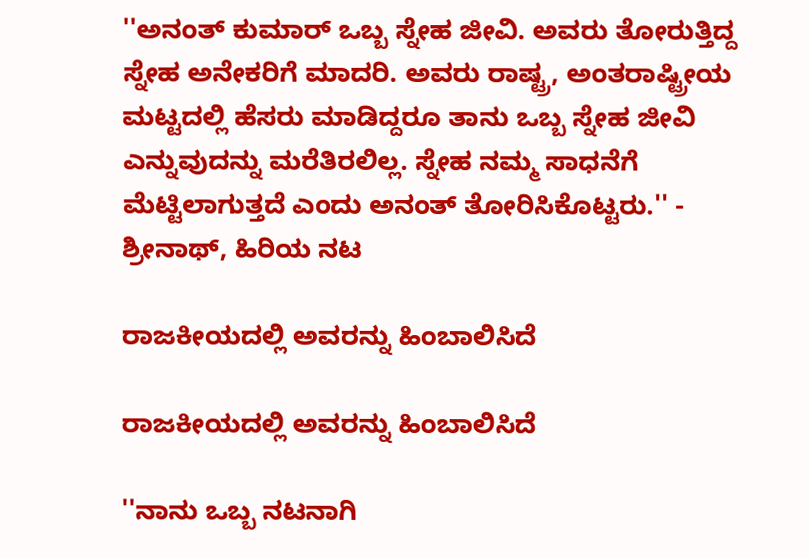''ಅನಂತ್ ಕುಮಾರ್ ಒಬ್ಬ ಸ್ನೇಹ ಜೀವಿ. ಅವರು ತೋರುತ್ತಿದ್ದ ಸ್ನೇಹ ಅನೇಕರಿಗೆ ಮಾದರಿ. ಅವರು ರಾಷ್ಟ್ರ, ಅಂತರಾಷ್ಟ್ರೀಯ ಮಟ್ಟದಲ್ಲಿ ಹೆಸರು ಮಾಡಿದ್ದರೂ ತಾನು ಒಬ್ಬ ಸ್ನೇಹ ಜೀವಿ ಎನ್ನುವುದನ್ನು ಮರೆತಿರಲಿಲ್ಲ. ಸ್ನೇಹ ನಮ್ಮ ಸಾಧನೆಗೆ ಮೆಟ್ಟಿಲಾಗುತ್ತದೆ ಎಂದು ಅನಂತ್ ತೋರಿಸಿಕೊಟ್ಟರು.'' - ಶ್ರೀನಾಥ್, ಹಿರಿಯ ನಟ

ರಾಜಕೀಯದಲ್ಲಿ ಅವರನ್ನು ಹಿಂಬಾಲಿಸಿದೆ

ರಾಜಕೀಯದಲ್ಲಿ ಅವರನ್ನು ಹಿಂಬಾಲಿಸಿದೆ

''ನಾನು ಒಬ್ಬ ನಟನಾಗಿ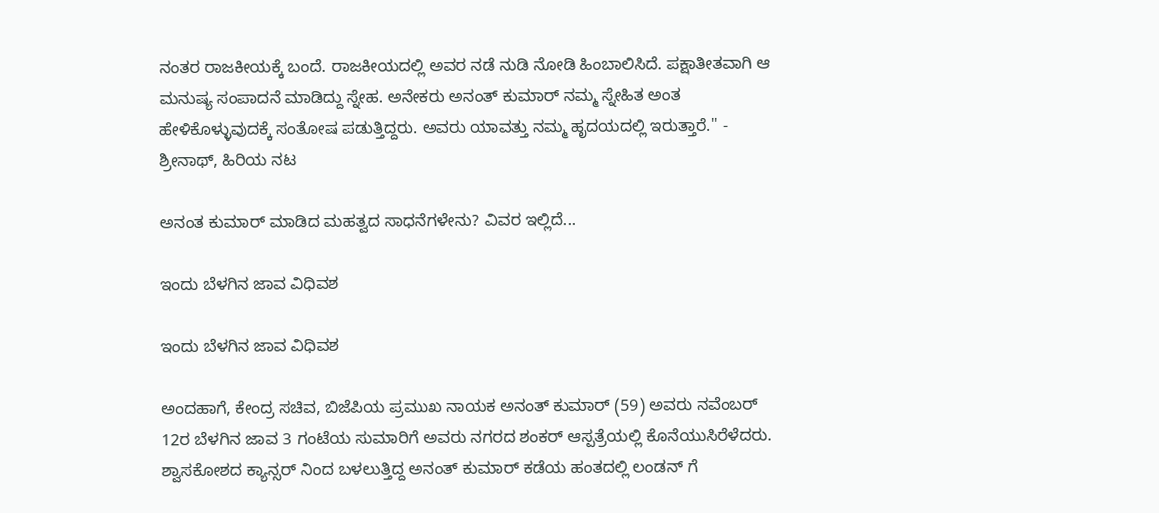ನಂತರ ರಾಜಕೀಯಕ್ಕೆ ಬಂದೆ. ರಾಜಕೀಯದಲ್ಲಿ ಅವರ ನಡೆ ನುಡಿ ನೋಡಿ ಹಿಂಬಾಲಿಸಿದೆ. ಪಕ್ಷಾತೀತವಾಗಿ ಆ ಮನುಷ್ಯ ಸಂಪಾದನೆ ಮಾಡಿದ್ದು ಸ್ನೇಹ. ಅನೇಕರು ಅನಂತ್ ಕುಮಾರ್ ನಮ್ಮ ಸ್ನೇಹಿತ ಅಂತ ಹೇಳಿಕೊಳ್ಳುವುದಕ್ಕೆ ಸಂತೋಷ ಪಡುತ್ತಿದ್ದರು. ಅವರು ಯಾವತ್ತು ನಮ್ಮ ಹೃದಯದಲ್ಲಿ ಇರುತ್ತಾರೆ.'' - ಶ್ರೀನಾಥ್, ಹಿರಿಯ ನಟ

ಅನಂತ ಕುಮಾರ್ ಮಾಡಿದ ಮಹತ್ವದ ಸಾಧನೆಗಳೇನು? ವಿವರ ಇಲ್ಲಿದೆ...

ಇಂದು ಬೆಳಗಿನ ಜಾವ ವಿಧಿವಶ

ಇಂದು ಬೆಳಗಿನ ಜಾವ ವಿಧಿವಶ

ಅಂದಹಾಗೆ, ಕೇಂದ್ರ ಸಚಿವ, ಬಿಜೆಪಿಯ ಪ್ರಮುಖ ನಾಯಕ ಅನಂತ್ ಕುಮಾರ್ (59) ಅವರು ನವೆಂಬರ್ 12ರ ಬೆಳಗಿನ ಜಾವ 3 ಗಂಟೆಯ ಸುಮಾರಿಗೆ ಅವರು ನಗರದ ಶಂಕರ್ ಆಸ್ಪತ್ರೆಯಲ್ಲಿ ಕೊನೆಯುಸಿರೆಳೆದರು. ಶ್ವಾಸಕೋಶದ ಕ್ಯಾನ್ಸರ್ ನಿಂದ ಬಳಲುತ್ತಿದ್ದ ಅನಂತ್ ಕುಮಾರ್ ಕಡೆಯ ಹಂತದಲ್ಲಿ ಲಂಡನ್ ಗೆ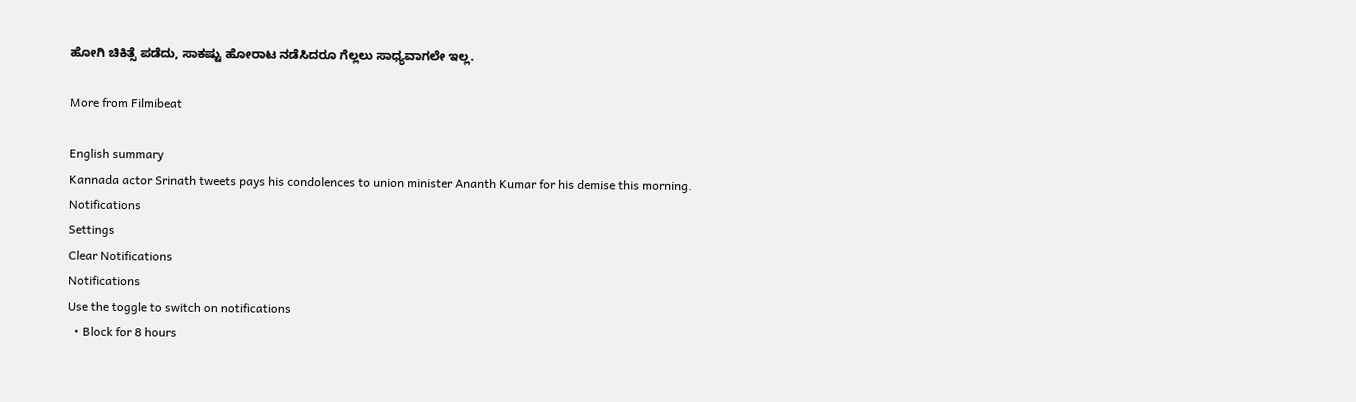ಹೋಗಿ ಚಿಕಿತ್ಸೆ ಪಡೆದು, ಸಾಕಷ್ಟು ಹೋರಾಟ ನಡೆಸಿದರೂ ಗೆಲ್ಲಲು ಸಾಧ್ಯವಾಗಲೇ ಇಲ್ಲ.

More from Filmibeat

English summary
Kannada actor Srinath tweets pays his condolences to union minister Ananth Kumar for his demise this morning.
Notifications
Settings
Clear Notifications
Notifications
Use the toggle to switch on notifications
  • Block for 8 hours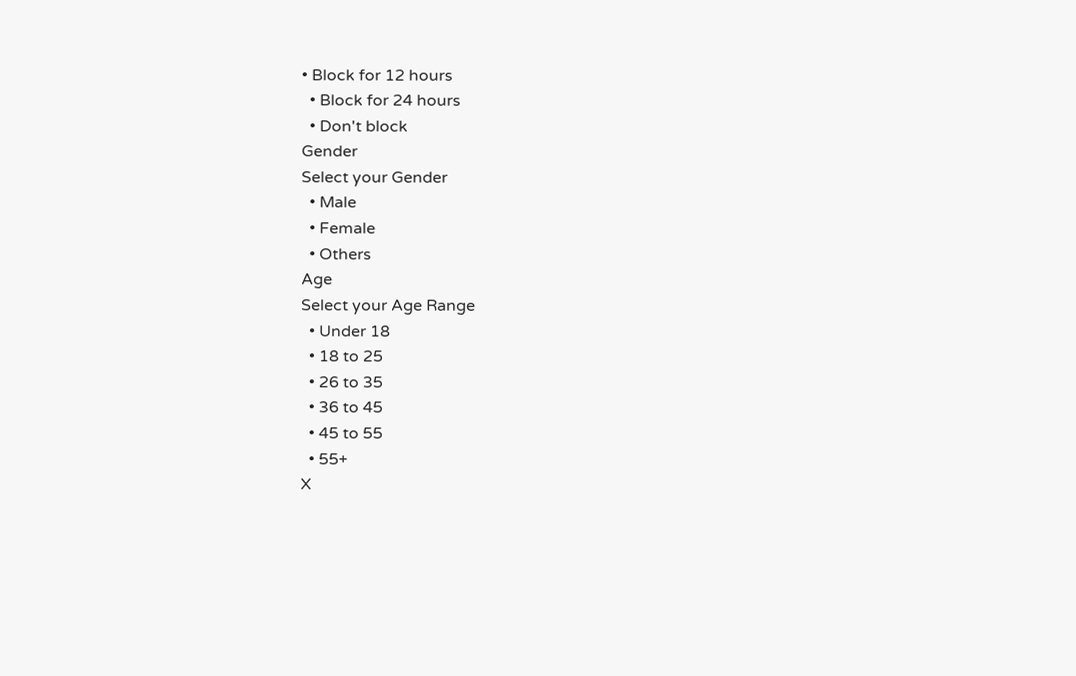• Block for 12 hours
  • Block for 24 hours
  • Don't block
Gender
Select your Gender
  • Male
  • Female
  • Others
Age
Select your Age Range
  • Under 18
  • 18 to 25
  • 26 to 35
  • 36 to 45
  • 45 to 55
  • 55+
X